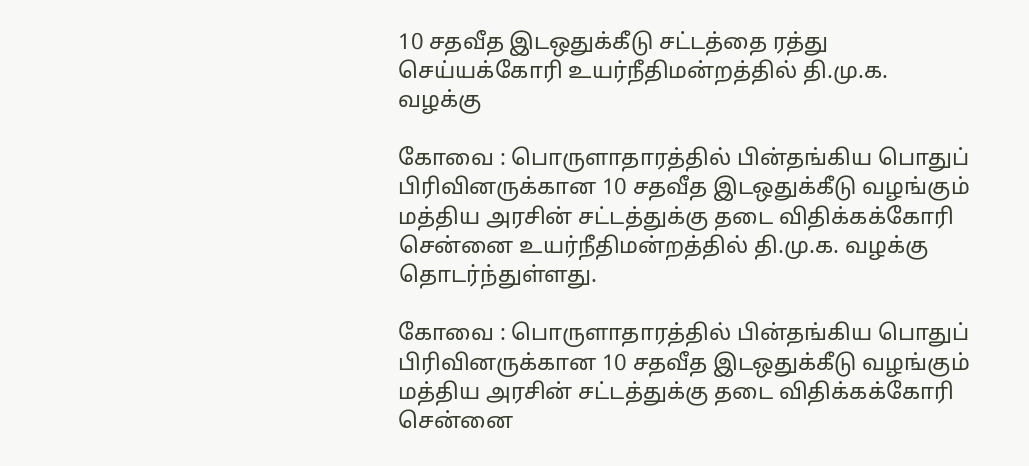10 சதவீத இடஒதுக்கீடு சட்டத்தை ரத்து செய்யக்கோரி உயர்நீதிமன்றத்தில் தி.மு.க. வழக்கு

கோவை : பொருளாதாரத்தில் பின்தங்கிய பொதுப் பிரிவினருக்கான 10 சதவீத இடஒதுக்கீடு வழங்கும் மத்திய அரசின் சட்டத்துக்கு தடை விதிக்கக்கோரி சென்னை உயர்நீதிமன்றத்தில் தி.மு.க. வழக்கு தொடர்ந்துள்ளது.

கோவை : பொருளாதாரத்தில் பின்தங்கிய பொதுப் பிரிவினருக்கான 10 சதவீத இடஒதுக்கீடு வழங்கும் மத்திய அரசின் சட்டத்துக்கு தடை விதிக்கக்கோரி சென்னை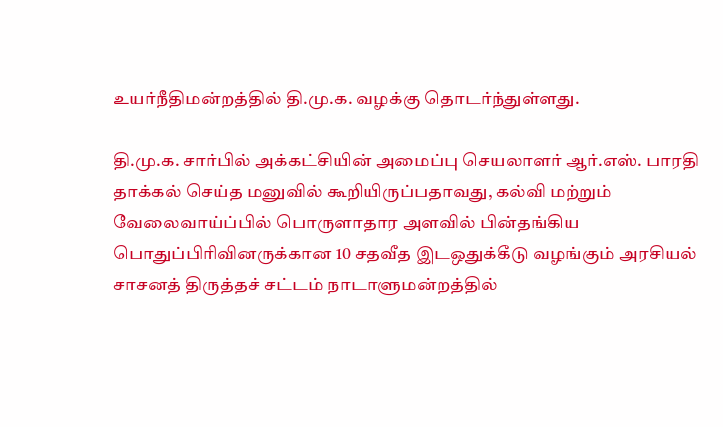உயர்நீதிமன்றத்தில் தி.மு.க. வழக்கு தொடர்ந்துள்ளது.

தி.மு.க. சார்பில் அக்கட்சியின் அமைப்பு செயலாளர் ஆர்.எஸ். பாரதி தாக்கல் செய்த மனுவில் கூறியிருப்பதாவது, கல்வி மற்றும் வேலைவாய்ப்பில் பொருளாதார அளவில் பின்தங்கிய பொதுப்பிரிவினருக்கான 10 சதவீத இடஒதுக்கீடு வழங்கும் அரசியல் சாசனத் திருத்தச் சட்டம் நாடாளுமன்றத்தில்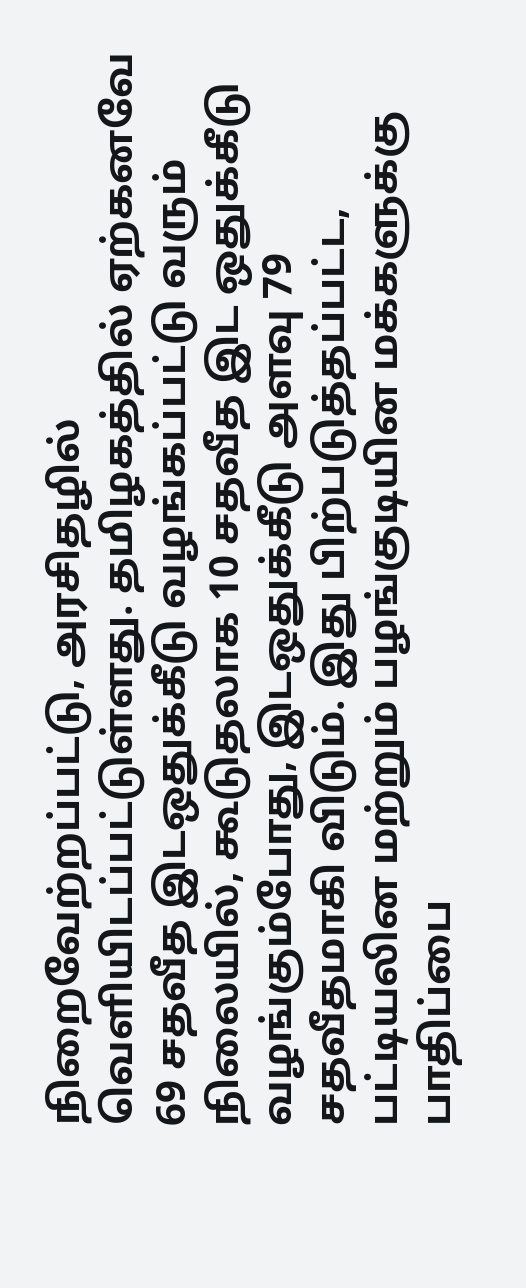நிறைவேற்றப்பட்டு, அரசிதழில் வெளியிடப்பட்டுள்ளது. தமிழகத்தில் ஏற்கனவே 69 சதவீத இடஒதுக்கீடு வழங்கப்பட்டு வரும் நிலையில், கூடுதலாக 10 சதவீத இட ஒதுக்கீடு வழங்கும்போது, இடஒதுக்கீடு அளவு 79 சதவீதமாகி விடும். இது பிற்படுத்தப்பட்ட, பட்டியலின மற்றும் பழங்குடியின மக்களுக்கு பாதிப்பை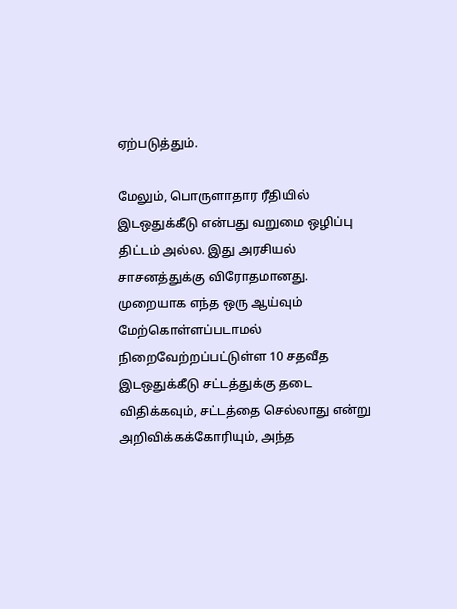ஏற்படுத்தும்.

மேலும், பொருளாதார ரீதியில் இடஒதுக்கீடு என்பது வறுமை ஒழிப்பு திட்டம் அல்ல. இது அரசியல் சாசனத்துக்கு விரோதமானது. முறையாக எந்த ஒரு ஆய்வும் மேற்கொள்ளப்படாமல் நிறைவேற்றப்பட்டுள்ள 10 சதவீத இடஒதுக்கீடு சட்டத்துக்கு தடை விதிக்கவும், சட்டத்தை செல்லாது என்று அறிவிக்கக்கோரியும், அந்த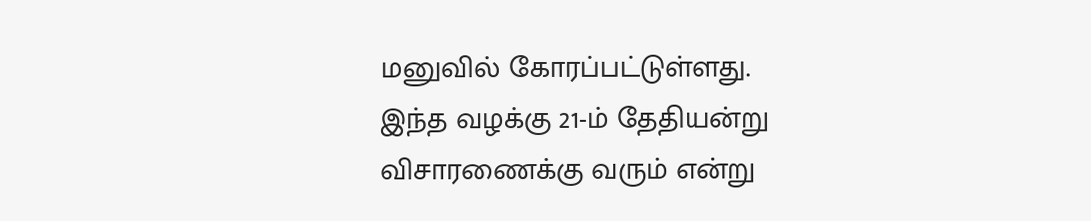மனுவில் கோரப்பட்டுள்ளது. இந்த வழக்கு 21-ம் தேதியன்று விசாரணைக்கு வரும் என்று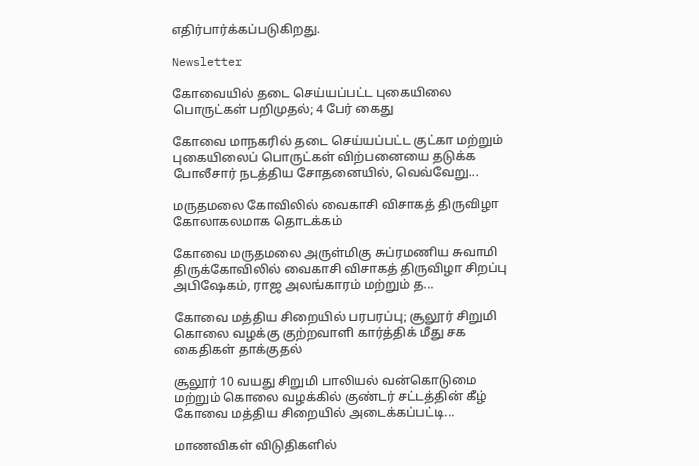எதிர்பார்க்கப்படுகிறது.

Newsletter

கோவையில் தடை செய்யப்பட்ட புகையிலை பொருட்கள் பறிமுதல்; 4 பேர் கைது

கோவை மாநகரில் தடை செய்யப்பட்ட குட்கா மற்றும் புகையிலைப் பொருட்கள் விற்பனையை தடுக்க போலீசார் நடத்திய சோதனையில், வெவ்வேறு...

மருதமலை கோவிலில் வைகாசி விசாகத் திருவிழா கோலாகலமாக தொடக்கம்

கோவை மருதமலை அருள்மிகு சுப்ரமணிய சுவாமி திருக்கோவிலில் வைகாசி விசாகத் திருவிழா சிறப்பு அபிஷேகம், ராஜ அலங்காரம் மற்றும் த...

கோவை மத்திய சிறையில் பரபரப்பு; சூலூர் சிறுமி கொலை வழக்கு குற்றவாளி கார்த்திக் மீது சக கைதிகள் தாக்குதல்

சூலூர் 10 வயது சிறுமி பாலியல் வன்கொடுமை மற்றும் கொலை வழக்கில் குண்டர் சட்டத்தின் கீழ் கோவை மத்திய சிறையில் அடைக்கப்பட்டி...

மாணவிகள் விடுதிகளில்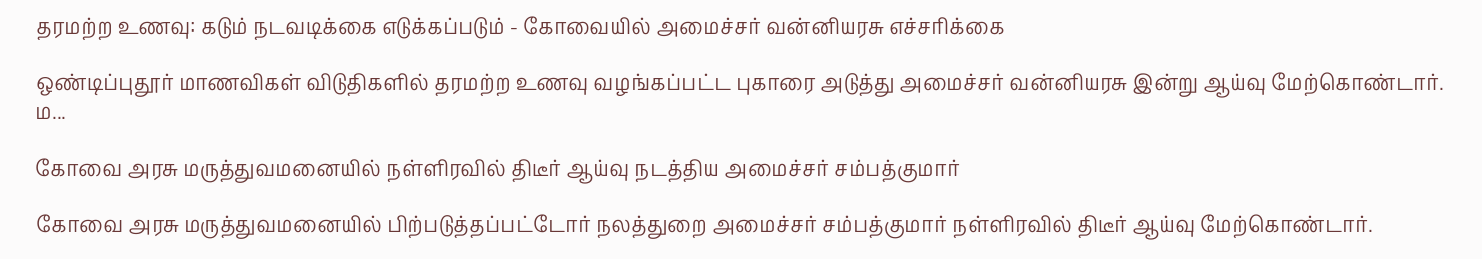தரமற்ற உணவு: கடும் நடவடிக்கை எடுக்கப்படும் - கோவையில் அமைச்சர் வன்னியரசு எச்சரிக்கை

ஒண்டிப்புதூர் மாணவிகள் விடுதிகளில் தரமற்ற உணவு வழங்கப்பட்ட புகாரை அடுத்து அமைச்சர் வன்னியரசு இன்று ஆய்வு மேற்கொண்டார். ம...

கோவை அரசு மருத்துவமனையில் நள்ளிரவில் திடீர் ஆய்வு நடத்திய அமைச்சர் சம்பத்குமார்

கோவை அரசு மருத்துவமனையில் பிற்படுத்தப்பட்டோர் நலத்துறை அமைச்சர் சம்பத்குமார் நள்ளிரவில் திடீர் ஆய்வு மேற்கொண்டார்.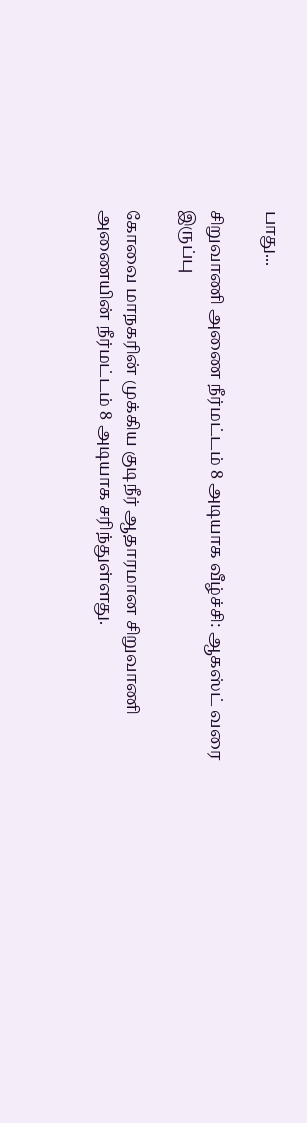பாது...

சிறுவாணி அணை நீர்மட்டம் 8 அடியாக வீழ்ச்சி: ஆகஸ்ட் வரை இருப்பு

கோவை மாநகரின் முக்கிய குடிநீர் ஆதாரமான சிறுவாணி அணையின் நீர்மட்டம் 8 அடியாக சரிந்துள்ளது.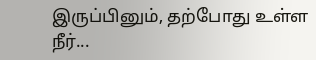இருப்பினும், தற்போது உள்ள நீர்...